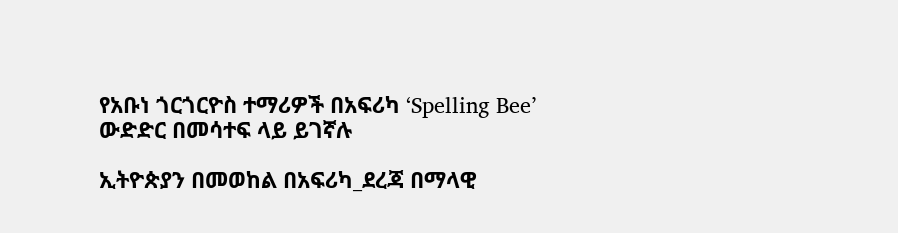የአቡነ ጎርጎርዮስ ተማሪዎች በአፍሪካ ‘Spelling Bee’ ውድድር በመሳተፍ ላይ ይገኛሉ

ኢትዮጵያን በመወከል በአፍሪካ_ደረጃ በማላዊ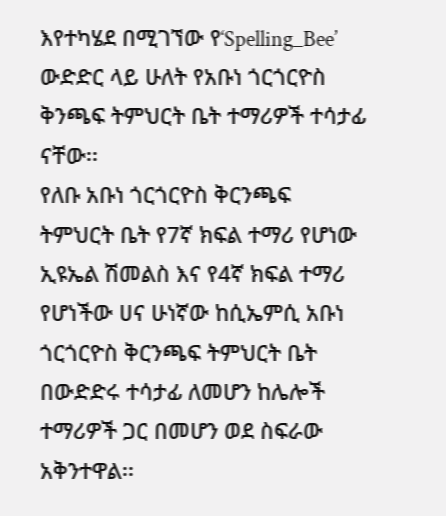እየተካሄደ በሚገኘው የ‘Spelling_Bee’ ውድድር ላይ ሁለት የአቡነ ጎርጎርዮስ ቅንጫፍ ትምህርት ቤት ተማሪዎች ተሳታፊ ናቸው፡፡
የለቡ አቡነ ጎርጎርዮስ ቅርንጫፍ ትምህርት ቤት የ7ኛ ክፍል ተማሪ የሆነው ኢዩኤል ሽመልስ እና የ4ኛ ክፍል ተማሪ የሆነችው ሀና ሁነኛው ከሲኤምሲ አቡነ ጎርጎርዮስ ቅርንጫፍ ትምህርት ቤት በውድድሩ ተሳታፊ ለመሆን ከሌሎች ተማሪዎች ጋር በመሆን ወደ ስፍራው አቅንተዋል፡፡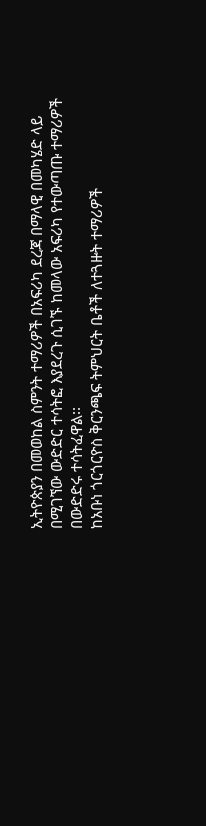ኢትዮጵያን በመወከል ስምንት ተማሪዎች በአፍሪካ ደረጃ በማላዊ በመካሄድ ላይ በሚገኘው ውድድር ተሳትፎ እያደረጉ ሲገኙ ከመላው አፍሪካ የተውጣጡ ተማሪዎች በውድድሩ ተሳትፈዋል፡፡
ከአቡነ ጎርጎርዮስ ቅርንጫፍ ትምህርት ቤቶች ለተጓዙት ተማሪዎች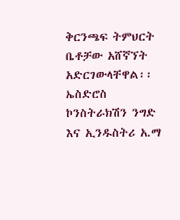ቅርንጫፍ ትምህርት ቤቶቻው አሸኛኘት አድርገውላቸዋል፡፡ ኤስድሮስ ኮንስትራክሽን ንግድ እና ኢንዱስትሪ አ.ማ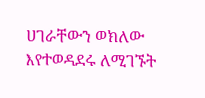ሀገራቸውን ወክለው እየተወዳደሩ ለሚገኙት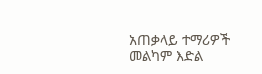አጠቃላይ ተማሪዎች መልካም እድል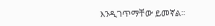እንዲገጥማቸው ይመኛል፡፡